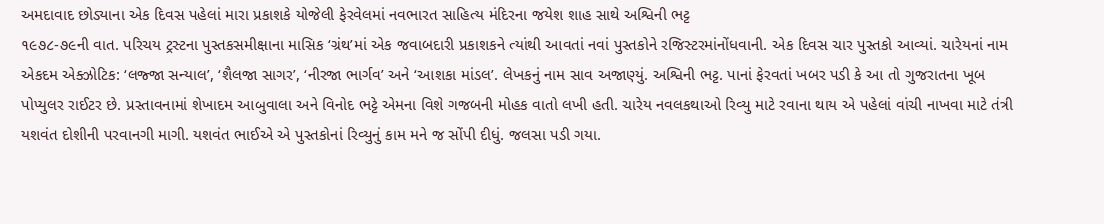અમદાવાદ છોડ્યાના એક દિવસ પહેલાં મારા પ્રકાશકે યોજેલી ફેરવેલમાં નવભારત સાહિત્ય મંદિરના જયેશ શાહ સાથે અશ્વિની ભટ્ટ
૧૯૭૮-૭૯ની વાત. પરિચય ટ્રસ્ટના પુસ્તકસમીક્ષાના માસિક ‘ગ્રંથ’માં એક જવાબદારી પ્રકાશકને ત્યાંથી આવતાં નવાં પુસ્તકોને રજિસ્ટરમાંનોંધવાની. એક દિવસ ચાર પુસ્તકો આવ્યાં. ચારેયનાં નામ એકદમ એક્ઝોટિક: ‘લજ્જા સન્યાલ’, ‘શૈલજા સાગર’, ‘નીરજા ભાર્ગવ’ અને ‘આશકા માંડલ’. લેખકનું નામ સાવ અજાણ્યું. અશ્વિની ભટ્ટ. પાનાં ફેરવતાં ખબર પડી કે આ તો ગુજરાતના ખૂબ પોપ્યુલર રાઈટર છે. પ્રસ્તાવનામાં શેખાદમ આબુવાલા અને વિનોદ ભટ્ટે એમના વિશે ગજબની મોહક વાતો લખી હતી. ચારેય નવલકથાઓ રિવ્યુ માટે રવાના થાય એ પહેલાં વાંચી નાખવા માટે તંત્રી યશવંત દોશીની પરવાનગી માગી. યશવંત ભાઈએ એ પુસ્તકોનાં રિવ્યુનું કામ મને જ સોંપી દીધું. જલસા પડી ગયા.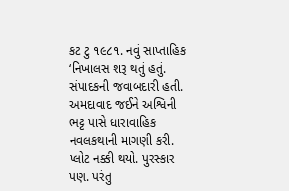કટ ટુ ૧૯૮૧. નવું સાપ્તાહિક ‘નિખાલસ શરૂ થતું હતું. સંપાદકની જવાબદારી હતી. અમદાવાદ જઈને અશ્વિની ભટ્ટ પાસે ધારાવાહિક નવલકથાની માગણી કરી. પ્લોટ નક્કી થયો. પુરસ્કાર પણ. પરંતુ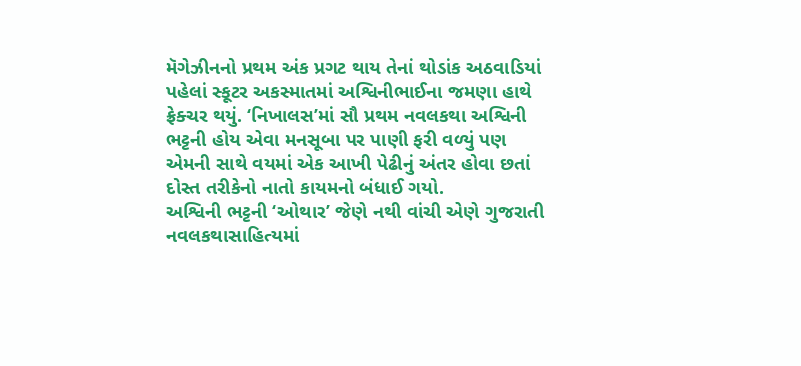મૅગેઝીનનો પ્રથમ અંક પ્રગટ થાય તેનાં થોડાંક અઠવાડિયાં પહેલાં સ્કૂટર અકસ્માતમાં અશ્વિનીભાઈના જમણા હાથે ફ્રેક્ચર થયું. ‘નિખાલસ’માં સૌ પ્રથમ નવલકથા અશ્વિની ભટ્ટની હોય એવા મનસૂબા પર પાણી ફરી વળ્યું પણ એમની સાથે વયમાં એક આખી પેઢીનું અંતર હોવા છતાં દોસ્ત તરીકેનો નાતો કાયમનો બંધાઈ ગયો.
અશ્વિની ભટ્ટની ‘ઓથાર’ જેણે નથી વાંચી એણે ગુજરાતી નવલકથાસાહિત્યમાં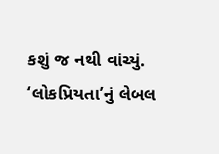કશું જ નથી વાંચ્યું. ‘લોકપ્રિયતા’નું લેબલ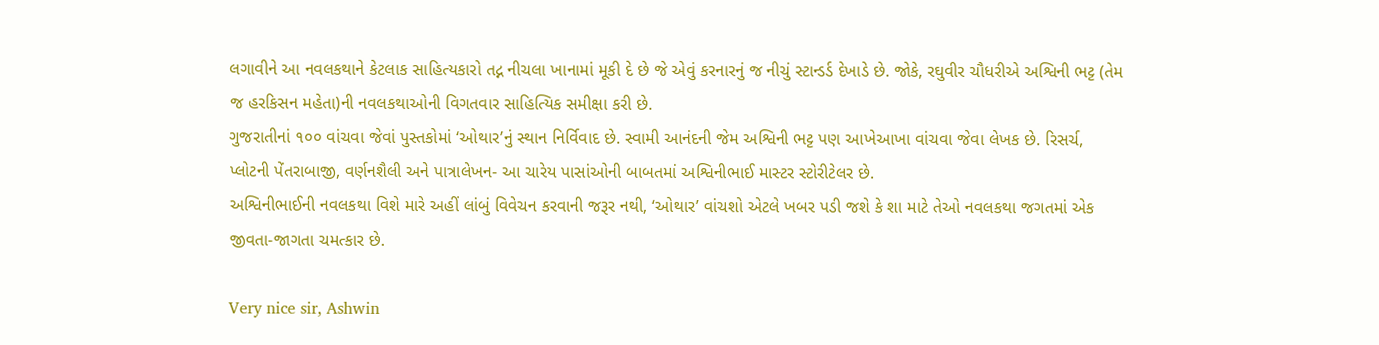લગાવીને આ નવલકથાને કેટલાક સાહિત્યકારો તદ્ન નીચલા ખાનામાં મૂકી દે છે જે એવું કરનારનું જ નીચું સ્ટાન્ડર્ડ દેખાડે છે. જોકે, રઘુવીર ચૌધરીએ અશ્વિની ભટ્ટ (તેમ જ હરકિસન મહેતા)ની નવલકથાઓની વિગતવાર સાહિત્યિક સમીક્ષા કરી છે.
ગુજરાતીનાં ૧૦૦ વાંચવા જેવાં પુસ્તકોમાં ‘ઓથાર’નું સ્થાન નિર્વિવાદ છે. સ્વામી આનંદની જેમ અશ્વિની ભટ્ટ પણ આખેઆખા વાંચવા જેવા લેખક છે. રિસર્ચ, પ્લોટની પેંતરાબાજી, વર્ણનશૈલી અને પાત્રાલેખન- આ ચારેય પાસાંઓની બાબતમાં અશ્વિનીભાઈ માસ્ટર સ્ટોરીટેલર છે.
અશ્વિનીભાઈની નવલકથા વિશે મારે અહીં લાંબું વિવેચન કરવાની જરૂર નથી, ‘ઓથાર’ વાંચશો એટલે ખબર પડી જશે કે શા માટે તેઓ નવલકથા જગતમાં એક જીવતા-જાગતા ચમત્કાર છે.

Very nice sir, Ashwin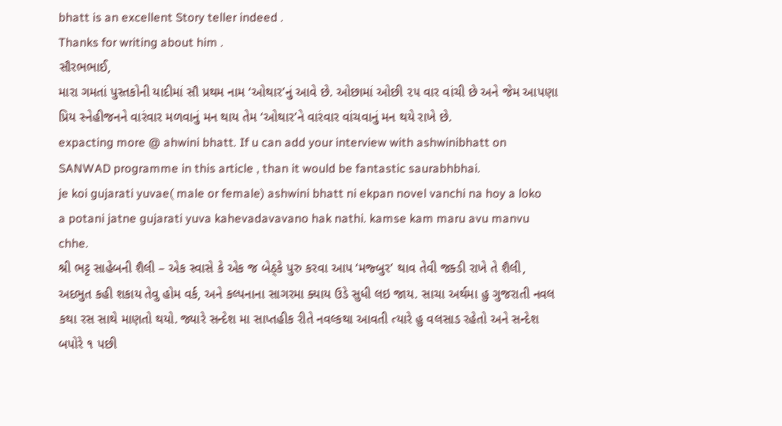bhatt is an excellent Story teller indeed .
Thanks for writing about him .
સૌરભભાઈ,
મારા ગમતાં પુસ્તકોની યાદીમાં સૌ પ્રથમ નામ ‘ઓથાર’નું આવે છે. ઓછામાં ઓછી ૨૫ વાર વાંચી છે અને જેમ આપણા પ્રિય સ્નેહીજનને વારંવાર મળવાનું મન થાય તેમ ‘ઓથાર’ને વારંવાર વાંચવાનું મન થયે રાખે છે.
expacting more @ ahwini bhatt. If u can add your interview with ashwinibhatt on SANWAD programme in this article , than it would be fantastic saurabhbhai.
je koi gujarati yuvae( male or female) ashwini bhatt ni ekpan novel vanchi na hoy a loko a potani jatne gujarati yuva kahevadavavano hak nathi. kamse kam maru avu manvu chhe.
શ્રી ભટ્ટ સાહેબની શૈલી – એક સ્વાસે કે એક જ બેઠ્કે પુરુ કરવા આપ ‘મજ્બુર’ થાવ તેવી જક્ડી રાખે તે શૈલી, અદભુત કહી શકાય તેવુ હોમ વર્ક, અને કલ્પનાના સાગરમા ક્યાય ઉડે સુધી લઇ જાય. સાચા અર્થમા હુ ગુજરાતી નવલ કથા રસ સાથે માણતો થયો. જ્યારે સન્દેશ મા સાપ્તહીક રીતે નવલ્કથા આવતી ત્યારે હુ વલસાડ રહેતો અને સન્દેશ બપોરે ૧ પછી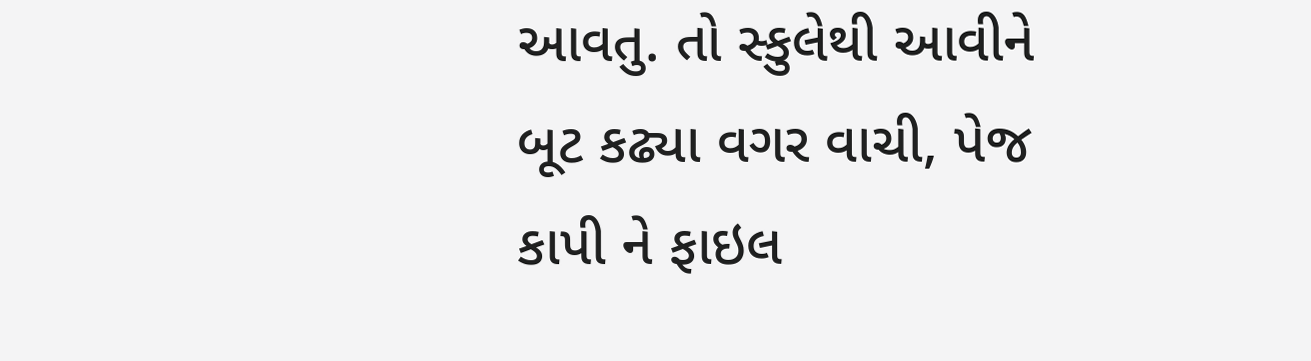આવતુ. તો સ્કુલેથી આવીને બૂટ કઢ્યા વગર વાચી, પેજ કાપી ને ફાઇલ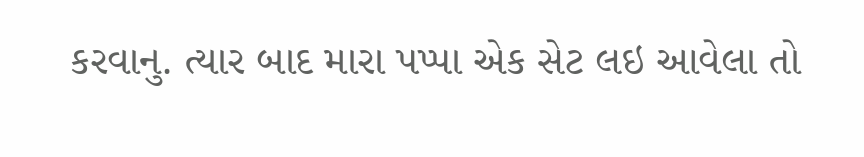કરવાનુ. ત્યાર બાદ મારા પપ્પા એક સેટ લઇ આવેલા તો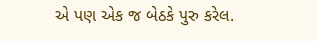એ પણ એક જ બેઠકે પુરુ કરેલ.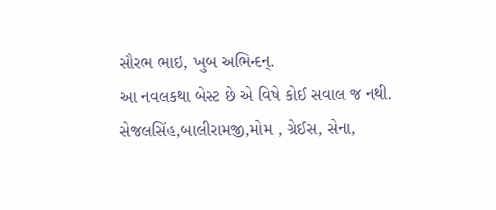સૌરભ ભાઇ, ખુબ અભિન્દન્.
આ નવલકથા બેસ્ટ છે એ વિષે કોઈ સવાલ જ નથી.
સેજલસિંહ,બાલીરામજી,મોમ , ગ્રેઈસ, સેના,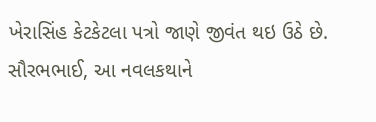ખેરાસિંહ કેટકેટલા પત્રો જાણે જીવંત થઇ ઉઠે છે.
સૌરભભાઈ, આ નવલકથાને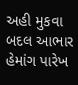અહી મુકવા બદલ આભાર
હેમાંગ પારેખ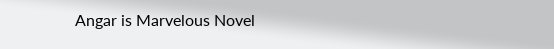Angar is Marvelous Novel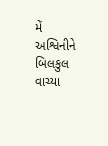મેં અશ્વિનીને બિલકુલ વાચ્યા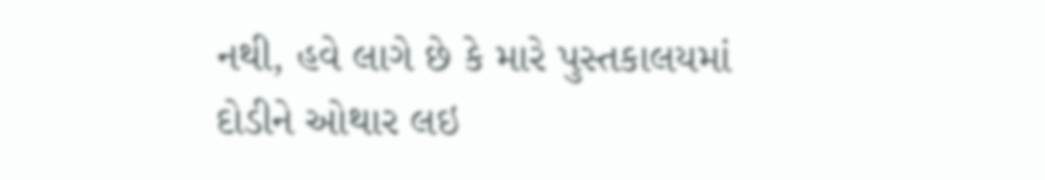નથી, હવે લાગે છે કે મારે પુસ્તકાલયમાં દોડીને ઓથાર લઇ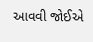આવવી જોઈએ